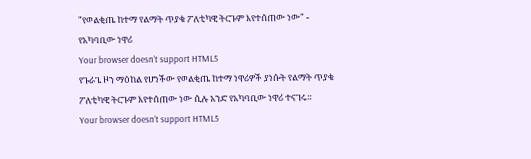"የወልቂጤ ከተማ የልማት ጥያቄ ፖለቲካዊ ትርጉም እየተሰጠው ነው" - የአካባቢው ነዋሪ
Your browser doesn’t support HTML5
የጉራጌ ዞን ማዕከል የሆነችው የወልቂጤ ከተማ ነዋሪዎች ያነሱት የልማት ጥያቄ ፖለቲካዊ ትርጉም እየተሰጠው ነው ሲሉ አንድ የአካባቢው ነዋሪ ተናገሩ።
Your browser doesn’t support HTML5